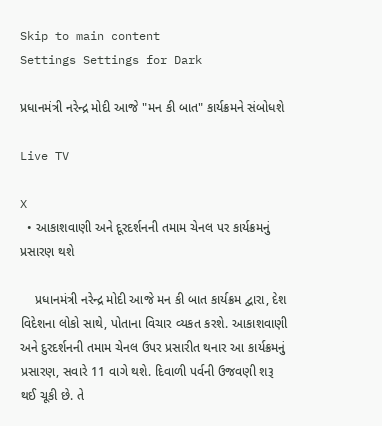Skip to main content
Settings Settings for Dark

પ્રધાનમંત્રી નરેન્દ્ર મોદી આજે "મન કી બાત" કાર્યક્રમને સંબોધશે

Live TV

X
  • આકાશવાણી અને દૂરદર્શનની તમામ ચેનલ પર કાર્યક્રમનું પ્રસારણ થશે

    પ્રધાનમંત્રી નરેન્દ્ર મોદી આજે મન કી બાત કાર્યક્રમ દ્વારા, દેશ વિદેશના લોકો સાથે, પોતાના વિચાર વ્યકત કરશે. આકાશવાણી અને દુરદર્શનની તમામ ચેનલ ઉપર પ્રસારીત થનાર આ કાર્યક્રમનું પ્રસારણ, સવારે 11 વાગે થશે. દિવાળી પર્વની ઉજવણી શરૂ થઈ ચૂકી છે. તે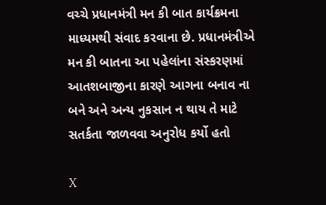વચ્ચે પ્રધાનમંત્રી મન કી બાત કાર્યક્રમના માધ્યમથી સંવાદ કરવાના છે. પ્રધાનમંત્રીએ મન કી બાતના આ પહેલાંના સંસ્કરણમાં આતશબાજીના કારણે આગના બનાવ ના બને અને અન્ય નુકસાન ન થાય તે માટે સતર્કતા જાળવવા અનુરોધ કર્યો હતો

X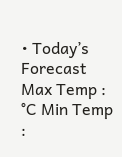• Today’s Forecast Max Temp : °C Min Temp :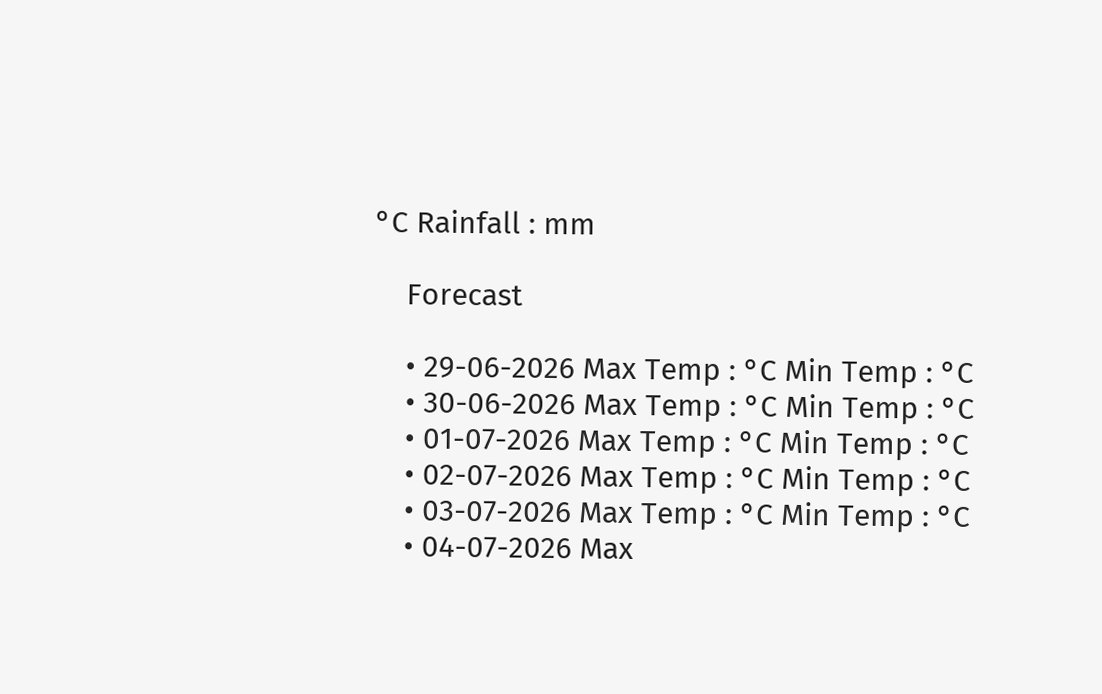°C Rainfall : mm

    Forecast

    • 29-06-2026 Max Temp : °C Min Temp : °C
    • 30-06-2026 Max Temp : °C Min Temp : °C
    • 01-07-2026 Max Temp : °C Min Temp : °C
    • 02-07-2026 Max Temp : °C Min Temp : °C
    • 03-07-2026 Max Temp : °C Min Temp : °C
    • 04-07-2026 Max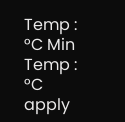Temp : °C Min Temp : °C
apply